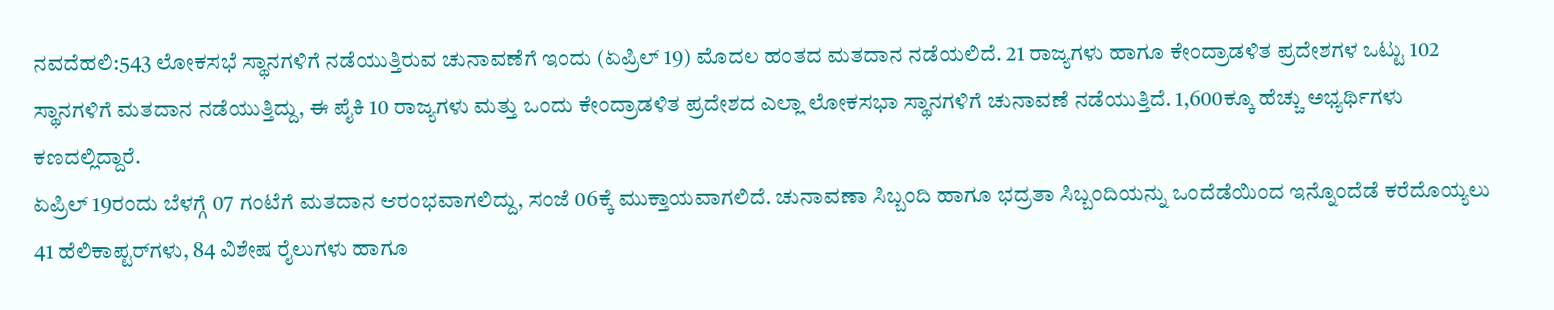ನವದೆಹಲಿ:543 ಲೋಕಸಭೆ ಸ್ಥಾನಗಳಿಗೆ ನಡೆಯುತ್ತಿರುವ ಚುನಾವಣೆಗೆ ಇಂದು (ಏಪ್ರಿಲ್ 19) ಮೊದಲ ಹಂತದ ಮತದಾನ ನಡೆಯಲಿದೆ. 21 ರಾಜ್ಯಗಳು ಹಾಗೂ ಕೇಂದ್ರಾಡಳಿತ ಪ್ರದೇಶಗಳ ಒಟ್ಟು 102 ಸ್ಥಾನಗಳಿಗೆ ಮತದಾನ ನಡೆಯುತ್ತಿದ್ದು, ಈ ಪೈಕಿ 10 ರಾಜ್ಯಗಳು ಮತ್ತು ಒಂದು ಕೇಂದ್ರಾಡಳಿತ ಪ್ರದೇಶದ ಎಲ್ಲಾ ಲೋಕಸಭಾ ಸ್ಥಾನಗಳಿಗೆ ಚುನಾವಣೆ ನಡೆಯುತ್ತಿದೆ. 1,600ಕ್ಕೂ ಹೆಚ್ಚು ಅಭ್ಯರ್ಥಿಗಳು ಕಣದಲ್ಲಿದ್ದಾರೆ.
ಏಪ್ರಿಲ್ 19ರಂದು ಬೆಳಗ್ಗೆ 07 ಗಂಟೆಗೆ ಮತದಾನ ಆರಂಭವಾಗಲಿದ್ದು, ಸಂಜೆ 06ಕ್ಕೆ ಮುಕ್ತಾಯವಾಗಲಿದೆ. ಚುನಾವಣಾ ಸಿಬ್ಬಂದಿ ಹಾಗೂ ಭದ್ರತಾ ಸಿಬ್ಬಂದಿಯನ್ನು ಒಂದೆಡೆಯಿಂದ ಇನ್ನೊಂದೆಡೆ ಕರೆದೊಯ್ಯಲು 41 ಹೆಲಿಕಾಪ್ಟರ್‌ಗಳು, 84 ವಿಶೇಷ ರೈಲುಗಳು ಹಾಗೂ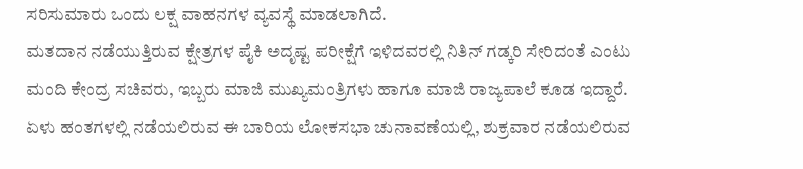ಸರಿಸುಮಾರು ಒಂದು ಲಕ್ಷ ವಾಹನಗಳ ವ್ಯವಸ್ಥೆ ಮಾಡಲಾಗಿದೆ.
ಮತದಾನ ನಡೆಯುತ್ತಿರುವ ಕ್ಷೇತ್ರಗಳ ಪೈಕಿ ಅದೃಷ್ಟ ಪರೀಕ್ಷೆಗೆ ಇಳಿದವರಲ್ಲಿ ನಿತಿನ್ ಗಡ್ಕರಿ ಸೇರಿದಂತೆ ಎಂಟು ಮಂದಿ ಕೇಂದ್ರ ಸಚಿವರು, ಇಬ್ಬರು ಮಾಜಿ ಮುಖ್ಯಮಂತ್ರಿಗಳು ಹಾಗೂ ಮಾಜಿ ರಾಜ್ಯಪಾಲೆ ಕೂಡ ಇದ್ದಾರೆ. ಏಳು ಹಂತಗಳಲ್ಲಿ ನಡೆಯಲಿರುವ ಈ ಬಾರಿಯ ಲೋಕಸಭಾ ಚುನಾವಣೆಯಲ್ಲಿ, ಶುಕ್ರವಾರ ನಡೆಯಲಿರುವ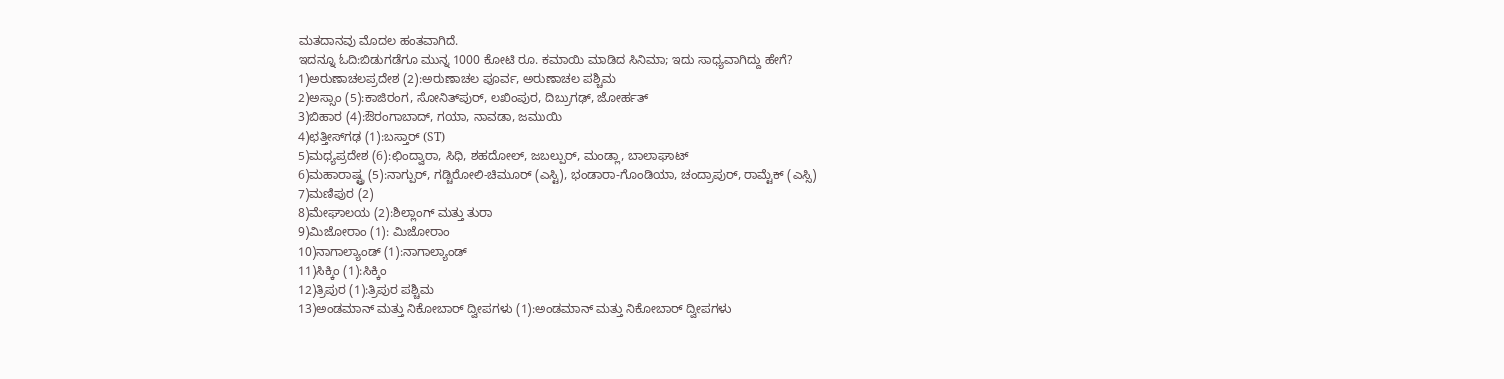ಮತದಾನವು ಮೊದಲ ಹಂತವಾಗಿದೆ.
ಇದನ್ನೂ ಓದಿ:ಬಿಡುಗಡೆಗೂ ಮುನ್ನ 1000 ಕೋಟಿ ರೂ. ಕಮಾಯಿ ಮಾಡಿದ ಸಿನಿಮಾ; ಇದು ಸಾಧ್ಯವಾಗಿದ್ದು ಹೇಗೆ?
1)ಅರುಣಾಚಲಪ್ರದೇಶ (2):ಅರುಣಾಚಲ ಪೂರ್ವ, ಅರುಣಾಚಲ ಪಶ್ಚಿಮ
2)ಅಸ್ಸಾಂ (5):ಕಾಜಿರಂಗ, ಸೋನಿತ್‌ಪುರ್, ಲಖಿಂಪುರ, ದಿಬ್ರುಗಢ್, ಜೋರ್ಹತ್
3)ಬಿಹಾರ (4):ಔರಂಗಾಬಾದ್, ಗಯಾ, ನಾವಡಾ, ಜಮುಯಿ
4)ಛತ್ತೀಸ್‌ಗಢ (1):ಬಸ್ತಾರ್ (ST)
5)ಮಧ್ಯಪ್ರದೇಶ (6):ಛಿಂದ್ವಾರಾ, ಸಿಧಿ, ಶಹದೋಲ್, ಜಬಲ್ಪುರ್, ಮಂಡ್ಲಾ, ಬಾಲಾಘಾಟ್
6)ಮಹಾರಾಷ್ಟ್ರ (5):ನಾಗ್ಪುರ್, ಗಡ್ಚಿರೋಲಿ-ಚಿಮೂರ್ (ಎಸ್ಟಿ), ಭಂಡಾರಾ-ಗೊಂಡಿಯಾ, ಚಂದ್ರಾಪುರ್, ರಾಮ್ಟೆಕ್ (ಎಸ್ಸಿ)
7)ಮಣಿಪುರ (2)
8)ಮೇಘಾಲಯ (2):ಶಿಲ್ಲಾಂಗ್ ಮತ್ತು ತುರಾ
9)ಮಿಜೋರಾಂ (1): ಮಿಜೋರಾಂ
10)ನಾಗಾಲ್ಯಾಂಡ್ (1):ನಾಗಾಲ್ಯಾಂಡ್
11)ಸಿಕ್ಕಿಂ (1):ಸಿಕ್ಕಿಂ
12)ತ್ರಿಪುರ (1):ತ್ರಿಪುರ ಪಶ್ಚಿಮ
13)ಅಂಡಮಾನ್ ಮತ್ತು ನಿಕೋಬಾರ್ ದ್ವೀಪಗಳು (1):ಅಂಡಮಾನ್ ಮತ್ತು ನಿಕೋಬಾರ್ ದ್ವೀಪಗಳು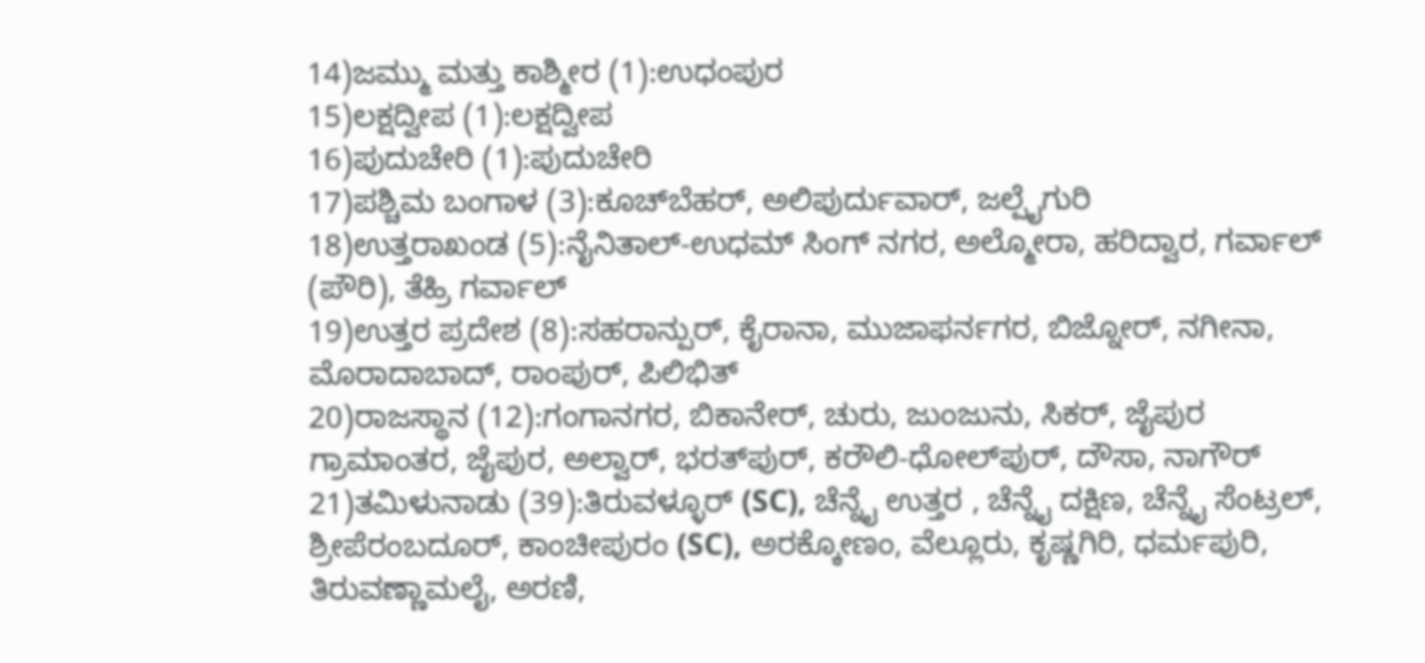14)ಜಮ್ಮು ಮತ್ತು ಕಾಶ್ಮೀರ (1):ಉಧಂಪುರ
15)ಲಕ್ಷದ್ವೀಪ (1):ಲಕ್ಷದ್ವೀಪ
16)ಪುದುಚೇರಿ (1):ಪುದುಚೇರಿ
17)ಪಶ್ಚಿಮ ಬಂಗಾಳ (3):ಕೂಚ್‌ಬೆಹರ್, ಅಲಿಪುರ್ದುವಾರ್, ಜಲ್ಪೈಗುರಿ
18)ಉತ್ತರಾಖಂಡ (5):ನೈನಿತಾಲ್-ಉಧಮ್ ಸಿಂಗ್ ನಗರ, ಅಲ್ಮೋರಾ, ಹರಿದ್ವಾರ, ಗರ್ವಾಲ್ (ಪೌರಿ), ತೆಹ್ರಿ ಗರ್ವಾಲ್
19)ಉತ್ತರ ಪ್ರದೇಶ (8):ಸಹರಾನ್ಪುರ್, ಕೈರಾನಾ, ಮುಜಾಫರ್ನಗರ, ಬಿಜ್ನೋರ್, ನಗೀನಾ, ಮೊರಾದಾಬಾದ್, ರಾಂಪುರ್, ಪಿಲಿಭಿತ್
20)ರಾಜಸ್ಥಾನ (12):ಗಂಗಾನಗರ, ಬಿಕಾನೇರ್, ಚುರು, ಜುಂಜುನು, ಸಿಕರ್, ಜೈಪುರ ಗ್ರಾಮಾಂತರ, ಜೈಪುರ, ಅಲ್ವಾರ್, ಭರತ್‌ಪುರ್, ಕರೌಲಿ-ಧೋಲ್‌ಪುರ್, ದೌಸಾ, ನಾಗೌರ್
21)ತಮಿಳುನಾಡು (39):ತಿರುವಳ್ಳೂರ್ (SC), ಚೆನ್ನೈ ಉತ್ತರ , ಚೆನ್ನೈ ದಕ್ಷಿಣ, ಚೆನ್ನೈ ಸೆಂಟ್ರಲ್, ಶ್ರೀಪೆರಂಬದೂರ್, ಕಾಂಚೀಪುರಂ (SC), ಅರಕ್ಕೋಣಂ, ವೆಲ್ಲೂರು, ಕೃಷ್ಣಗಿರಿ, ಧರ್ಮಪುರಿ, ತಿರುವಣ್ಣಾಮಲೈ, ಅರಣಿ,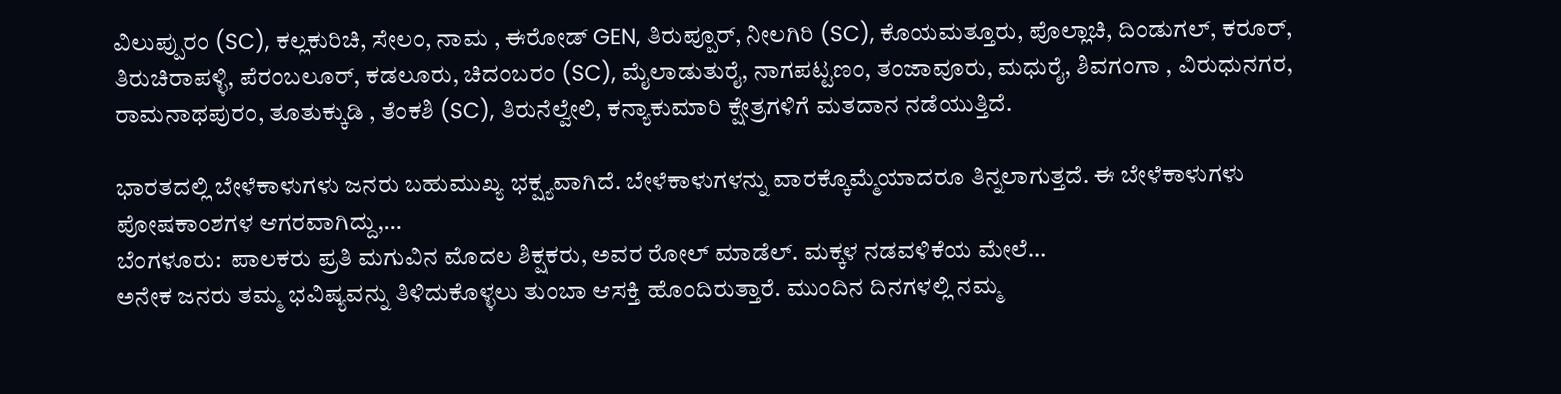ವಿಲುಪ್ಪುರಂ (SC), ಕಲ್ಲಕುರಿಚಿ, ಸೇಲಂ, ನಾಮ , ಈರೋಡ್ GEN, ತಿರುಪ್ಪೂರ್, ನೀಲಗಿರಿ (SC), ಕೊಯಮತ್ತೂರು, ಪೊಲ್ಲಾಚಿ, ದಿಂಡುಗಲ್, ಕರೂರ್, ತಿರುಚಿರಾಪಳ್ಳಿ, ಪೆರಂಬಲೂರ್, ಕಡಲೂರು, ಚಿದಂಬರಂ (SC), ಮೈಲಾಡುತುರೈ, ನಾಗಪಟ್ಟಣಂ, ತಂಜಾವೂರು, ಮಧುರೈ, ಶಿವಗಂಗಾ , ವಿರುಧುನಗರ, ರಾಮನಾಥಪುರಂ, ತೂತುಕ್ಕುಡಿ , ತೆಂಕಶಿ (SC), ತಿರುನೆಲ್ವೇಲಿ, ಕನ್ಯಾಕುಮಾರಿ ಕ್ಷೇತ್ರಗಳಿಗೆ ಮತದಾನ ನಡೆಯುತ್ತಿದೆ.

ಭಾರತದಲ್ಲಿ ಬೇಳೆಕಾಳುಗಳು ಜನರು ಬಹುಮುಖ್ಯ ಭಕ್ಷ್ಯವಾಗಿದೆ. ಬೇಳೆಕಾಳುಗಳನ್ನು ವಾರಕ್ಕೊಮ್ಮೆಯಾದರೂ ತಿನ್ನಲಾಗುತ್ತದೆ. ಈ ಬೇಳೆಕಾಳುಗಳು ಪೋಷಕಾಂಶಗಳ ಆಗರವಾಗಿದ್ದು,…
ಬೆಂಗಳೂರು:  ಪಾಲಕರು ಪ್ರತಿ ಮಗುವಿನ ಮೊದಲ ಶಿಕ್ಷಕರು, ಅವರ ರೋಲ್ ಮಾಡೆಲ್. ಮಕ್ಕಳ ನಡವಳಿಕೆಯ ಮೇಲೆ…
ಅನೇಕ ಜನರು ತಮ್ಮ ಭವಿಷ್ಯವನ್ನು ತಿಳಿದುಕೊಳ್ಳಲು ತುಂಬಾ ಆಸಕ್ತಿ ಹೊಂದಿರುತ್ತಾರೆ. ಮುಂದಿನ ದಿನಗಳಲ್ಲಿ ನಮ್ಮ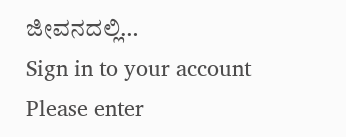ಜೀವನದಲ್ಲಿ…
Sign in to your account
Please enter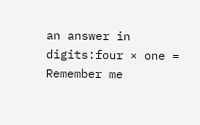an answer in digits:four × one =
Remember me